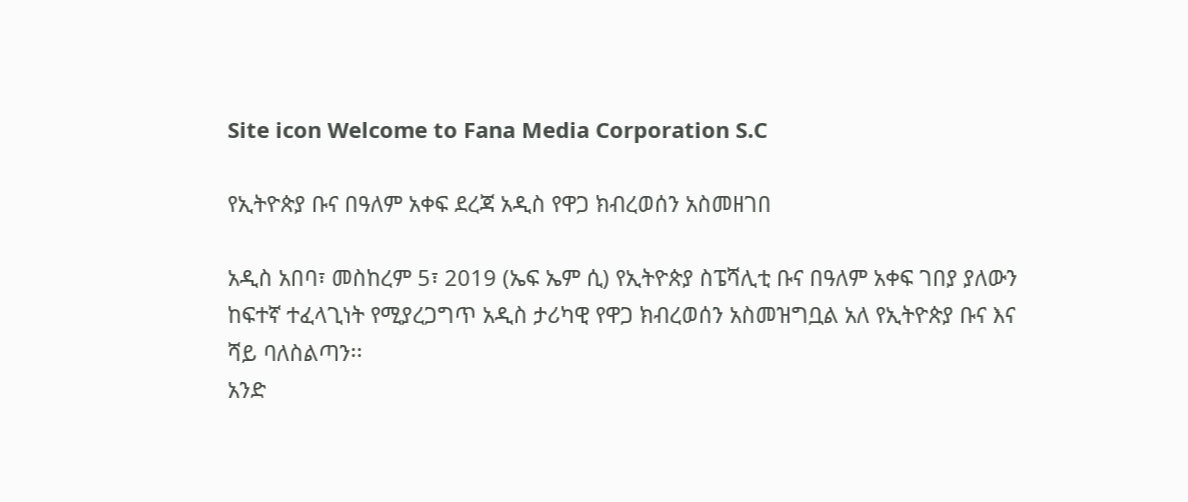Site icon Welcome to Fana Media Corporation S.C

የኢትዮጵያ ቡና በዓለም አቀፍ ደረጃ አዲስ የዋጋ ክብረወሰን አስመዘገበ

አዲስ አበባ፣ መስከረም 5፣ 2019 (ኤፍ ኤም ሲ) የኢትዮጵያ ስፔሻሊቲ ቡና በዓለም አቀፍ ገበያ ያለውን ከፍተኛ ተፈላጊነት የሚያረጋግጥ አዲስ ታሪካዊ የዋጋ ክብረወሰን አስመዝግቧል አለ የኢትዮጵያ ቡና እና ሻይ ባለስልጣን፡፡
አንድ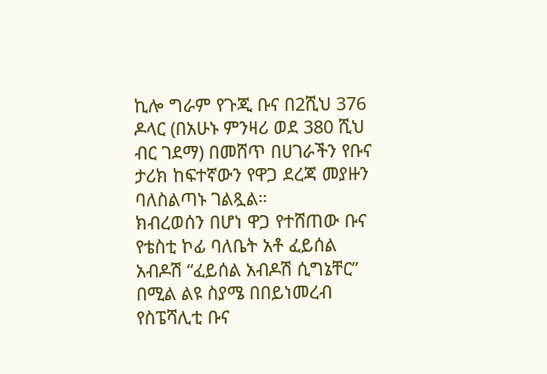ኪሎ ግራም የጉጂ ቡና በ2ሺህ 376 ዶላር (በአሁኑ ምንዛሪ ወደ 380 ሺህ ብር ገደማ) በመሸጥ በሀገራችን የቡና ታሪክ ከፍተኛውን የዋጋ ደረጃ መያዙን ባለስልጣኑ ገልጿል።
ክብረወሰን በሆነ ዋጋ የተሸጠው ቡና የቴስቲ ኮፊ ባለቤት አቶ ፈይሰል አብዶሽ “ፈይሰል አብዶሽ ሲግኔቸር” በሚል ልዩ ስያሜ በበይነመረብ የስፔሻሊቲ ቡና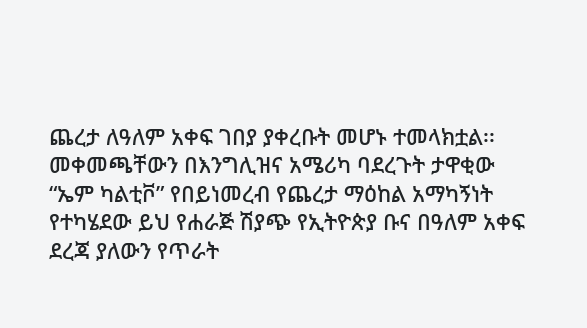ጨረታ ለዓለም አቀፍ ገበያ ያቀረቡት መሆኑ ተመላክቷል፡፡
መቀመጫቸውን በእንግሊዝና አሜሪካ ባደረጉት ታዋቂው “ኤም ካልቲቮ” የበይነመረብ የጨረታ ማዕከል አማካኝነት የተካሄደው ይህ የሐራጅ ሽያጭ የኢትዮጵያ ቡና በዓለም አቀፍ ደረጃ ያለውን የጥራት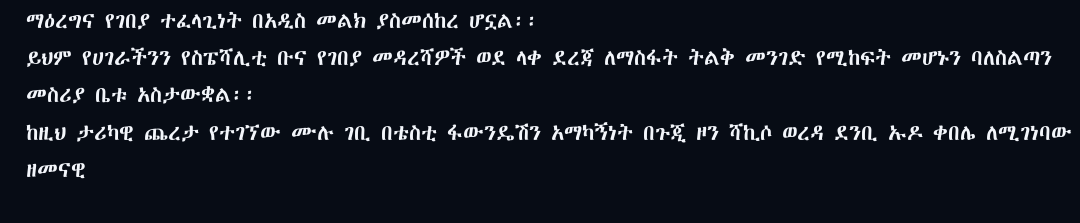ማዕረግና የገበያ ተፈላጊነት በአዲስ መልክ ያስመሰከረ ሆኗል፡፡
ይህም የሀገራችንን የስፔሻሊቲ ቡና የገበያ መዳረሻዎች ወደ ላቀ ደረጃ ለማስፋት ትልቅ መንገድ የሚከፍት መሆኑን ባለስልጣን መስሪያ ቤቱ አስታውቋል፡፡
ከዚህ ታሪካዊ ጨረታ የተገኘው ሙሉ ገቢ በቴስቲ ፋውንዴሽን አማካኝነት በጉጂ ዞን ሻኪሶ ወረዳ ደንቢ ኡዶ ቀበሌ ለሚገነባው ዘመናዊ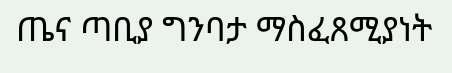ጤና ጣቢያ ግንባታ ማስፈጸሚያነት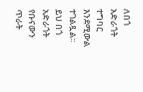ለበጎ አድራጎት ተግባር እንደሚውል ተገልጿል፡፡
ይህ በጎ አድራጎት የቡናውን ጥራት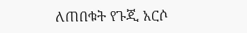ለጠበቁት የጉጂ አርሶ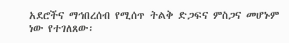አደሮችና ማኅበረሰብ የሚሰጥ ትልቅ ድጋፍና ምስጋና መሆኑም ነው የተገለጸው፡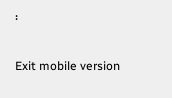፡

Exit mobile version